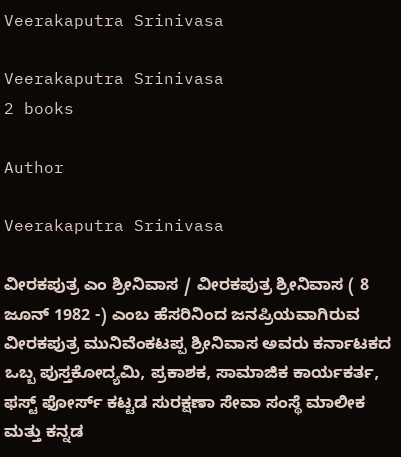Veerakaputra Srinivasa

Veerakaputra Srinivasa
2 books

Author

Veerakaputra Srinivasa

ವೀರಕಪುತ್ರ ಎಂ ಶ್ರೀನಿವಾಸ / ವೀರಕಪುತ್ರ ಶ್ರೀನಿವಾಸ ( 8 ಜೂನ್ 1982 -) ಎಂಬ ಹೆಸರಿನಿಂದ ಜನಪ್ರಿಯವಾಗಿರುವ ವೀರಕಪುತ್ರ ಮುನಿವೆಂಕಟಪ್ಪ ಶ್ರೀನಿವಾಸ ಅವರು ಕರ್ನಾಟಕದ ಒಬ್ಬ ಪುಸ್ತಕೋದ್ಯಮಿ, ಪ್ರಕಾಶಕ, ಸಾಮಾಜಿಕ ಕಾರ್ಯಕರ್ತ, ಫಸ್ಟ್ ಫೋರ್ಸ್ ಕಟ್ಟಡ ಸುರಕ್ಷಣಾ ಸೇವಾ ಸಂಸ್ಥೆ ಮಾಲೀಕ ಮತ್ತು ಕನ್ನಡ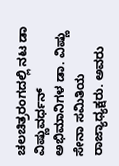ಚಲಚಿತ್ರರಂಗದಲ್ಲಿ ನಟ ಡಾ ವಿಷ್ಣುವರ್ಧನ್ ಅಭಿಮಾನಿಗಳ ಡಾ. ವಿಷ್ಣು ಸೇನಾ ಸಮಿತಿಯ ರಾಜ್ಯಾಧ್ಯಕ್ಷರು. ಅವರು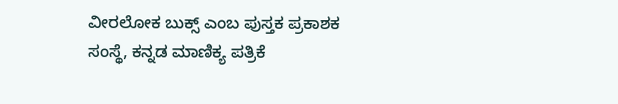ವೀರಲೋಕ ಬುಕ್ಸ್ ಎಂಬ ಪುಸ್ತಕ ಪ್ರಕಾಶಕ ಸಂಸ್ಥೆ, ಕನ್ನಡ ಮಾಣಿಕ್ಯ ಪತ್ರಿಕೆ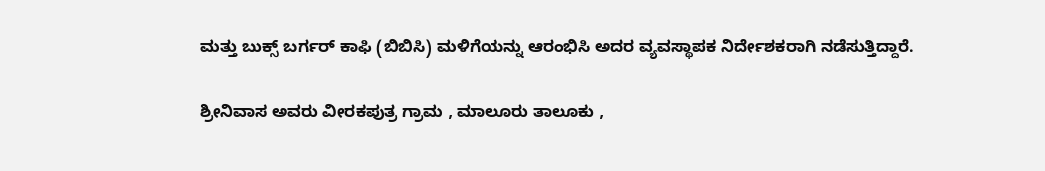ಮತ್ತು ಬುಕ್ಸ್ ಬರ್ಗರ್ ಕಾಫಿ (ಬಿಬಿಸಿ) ಮಳಿಗೆಯನ್ನು ಆರಂಭಿಸಿ ಅದರ ವ್ಯವಸ್ಥಾಪಕ ನಿರ್ದೇಶಕರಾಗಿ ನಡೆಸುತ್ತಿದ್ದಾರೆ.

ಶ್ರೀನಿವಾಸ ಅವರು ವೀರಕಪುತ್ರ ಗ್ರಾಮ , ಮಾಲೂರು ತಾಲೂಕು ,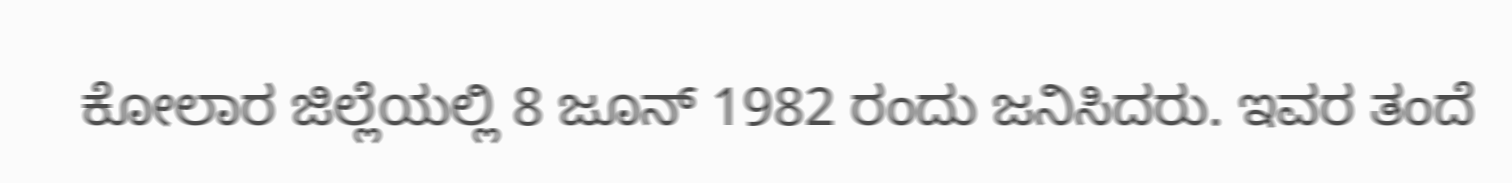ಕೋಲಾರ ಜಿಲ್ಲೆಯಲ್ಲಿ 8 ಜೂನ್ 1982 ರಂದು ಜನಿಸಿದರು. ಇವರ ತಂದೆ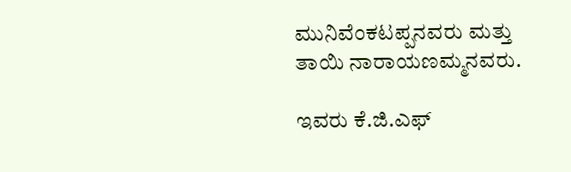ಮುನಿವೆಂಕಟಪ್ಪನವರು ಮತ್ತು ತಾಯಿ ನಾರಾಯಣಮ್ಮನವರು.

ಇವರು ಕೆ.ಜಿ.ಎಫ್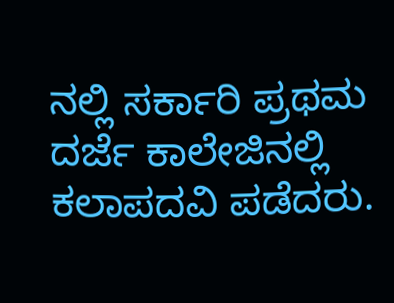ನಲ್ಲಿ ಸರ್ಕಾರಿ ಪ್ರಥಮ ದರ್ಜೆ ಕಾಲೇಜಿನಲ್ಲಿ ಕಲಾಪದವಿ ಪಡೆದರು.